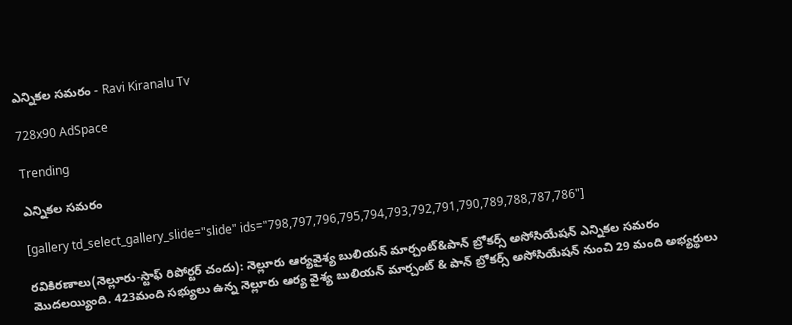ఎన్నికల సమరం - Ravi Kiranalu Tv

728x90 AdSpace

Trending

ఎన్నికల సమరం

[gallery td_select_gallery_slide="slide" ids="798,797,796,795,794,793,792,791,790,789,788,787,786"]

రవికిరణాలు(నెల్లూరు-స్టాఫ్‌ రిపోర్టర్‌ చందు): నెల్లూరు ఆర్యవైశ్య బులియన్ మార్చంట్&పాన్ బ్రోకర్స్ అసోసియేషన్ ఎన్నికల సమరం మొదలయ్యింది. 423మంది సభ్యులు ఉన్న నెల్లూరు ఆర్య వైశ్య బులియన్ మార్చంట్ & పాన్ బ్రోకర్స్ అసోసియేషన్ నుంచి 29 మంది అభ్యర్థులు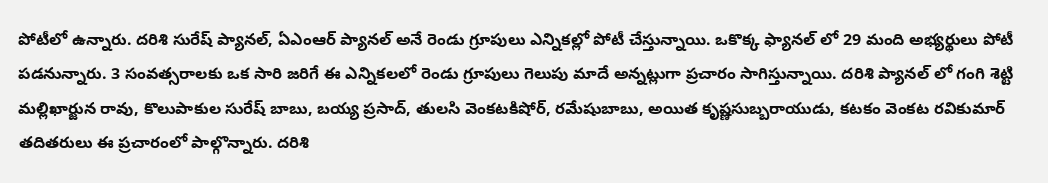పోటీలో ఉన్నారు. దరిశి సురేష్ ప్యానల్, ఏఎంఆర్‌ ప్యానల్‌ అనే రెండు గ్రూపులు ఎన్నికల్లో పోటీ చేస్తున్నాయి. ఒకొక్క ఫ్యానల్ లో 29 మంది అభ్యర్థులు పోటీ పడనున్నారు. 3 సంవత్సరాలకు ఒక సారి జరిగే ఈ ఎన్నికలలో రెండు గ్రూపులు గెలుపు మాదే అన్నట్లుగా ప్రచారం సాగిస్తున్నాయి. దరిశి ప్యానల్ లో గంగి శెట్టి మల్లిఖార్జున రావు, కొలుపాకుల సురేష్ బాబు, బయ్య ప్రసాద్, తులసి వెంకటకిషోర్, రమేషుబాబు, అయిత కృష్ణసుబ్బరాయుడు, కటకం వెంకట రవికుమార్ తదితరులు ఈ ప్రచారంలో పాల్గొన్నారు. దరిశి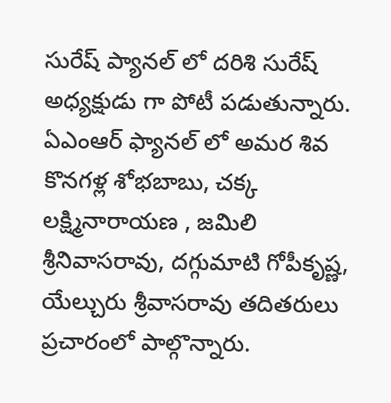సురేష్ ప్యానల్ లో దరిశి సురేష్ అధ్యక్షుడు గా పోటీ పడుతున్నారు. ఏఎంఆర్‌ ఫ్యానల్ లో అమర శివ కొనగళ్ల శోభబాబు, చక్క లక్ష్మినారాయణ , జమిలి శ్రీనివాసరావు, దగ్గుమాటి గోపీకృష్ణ, యేల్చురు శ్రీవాసరావు తదితరులు ప్రచారంలో పాల్గొన్నారు.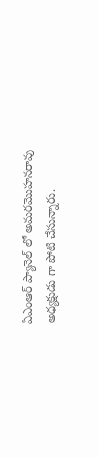ఏఎంఆర్‌ ప్యానెల్ లో అమరమొహనరావు అధ్యక్షుడు గా పోటి చేసున్నారు.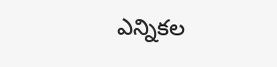ఎన్నికల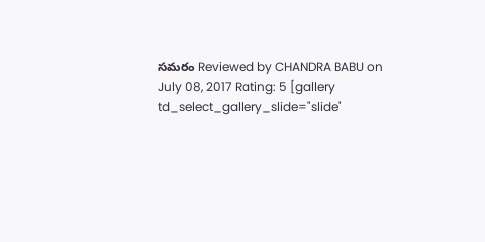సమరం Reviewed by CHANDRA BABU on July 08, 2017 Rating: 5 [gallery td_select_gallery_slide="slide"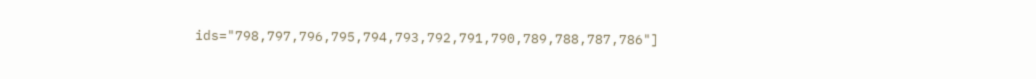ids="798,797,796,795,794,793,792,791,790,789,788,787,786"]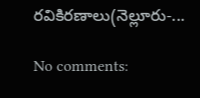రవికిరణాలు(నెల్లూరు-...

No comments: